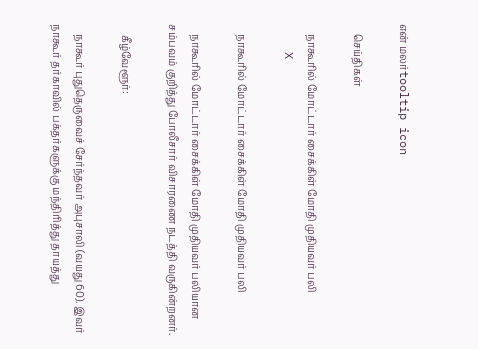என் மலர்tooltip icon

    செய்திகள்

    நாகூரில் மோட்டார் சைக்கிள் மோதி முதியவர் பலி
    X

    நாகூரில் மோட்டார் சைக்கிள் மோதி முதியவர் பலி

    நாகூரில் மோட்டார் சைக்கிள் மோதி முதியவர் பலியான சம்பவம் குறித்து போலீசார் விசாரணை நடத்தி வருகின்றனர்.

    கீழ்வேளூர்:

    நாகூர் புதுதெருவைச் சேர்ந்தவர் அபுசாலி (வயது 60). இவர் நாகூர் தர்காவில் பக்தர்களுக்கு மந்திரித்து தாயத்து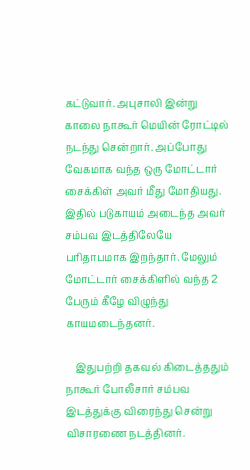கட்டுவார். அபுசாலி இன்று காலை நாகூர் மெயின் ரோட்டில் நடந்து சென்றார். அப்போது வேகமாக வந்த ஒரு மோட்டார் சைக்கிள் அவர் மீது மோதியது. இதில் படுகாயம் அடைந்த அவர் சம்பவ இடத்திலேயே பரிதாபமாக இறந்தார். மேலும் மோட்டார் சைக்கிளில் வந்த 2 பேரும் கீழே விழுந்து காயமடைந்தனர்.

    இதுபற்றி தகவல் கிடைத்ததும் நாகூர் போலீசார் சம்பவ இடத்துக்கு விரைந்து சென்று விசாரணை நடத்தினர்.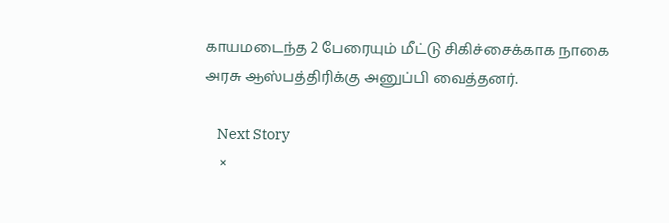காயமடைந்த 2 பேரையும் மீட்டு சிகிச்சைக்காக நாகை அரசு ஆஸ்பத்திரிக்கு அனுப்பி வைத்தனர்.

    Next Story
    ×